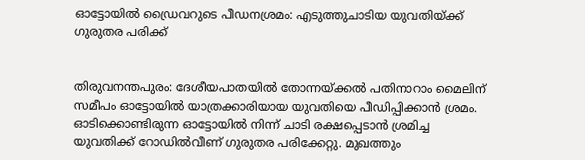ഓട്ടോയില്‍ ഡ്രൈവറുടെ പീഡനശ്രമം: എടുത്തുചാടിയ യുവതിയ്ക്ക് ഗുരുതര പരിക്ക്


തിരുവനന്തപുരം: ദേശീയപാതയില്‍ തോന്നയ്ക്കല്‍ പതിനാറാം മൈലിന് സമീപം ഓട്ടോയില്‍ യാത്രക്കാരിയായ യുവതിയെ പീഡിപ്പിക്കാന്‍ ശ്രമം. ഓടിക്കൊണ്ടിരുന്ന ഓട്ടോയില്‍ നിന്ന് ചാടി രക്ഷപ്പെടാന്‍ ശ്രമിച്ച യുവതിക്ക് റോഡില്‍വീണ് ഗുരുതര പരിക്കേറ്റു. മുഖത്തും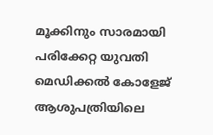മൂക്കിനും സാരമായി പരിക്കേറ്റ യുവതി മെഡിക്കല്‍ കോളേജ് ആശുപത്രിയിലെ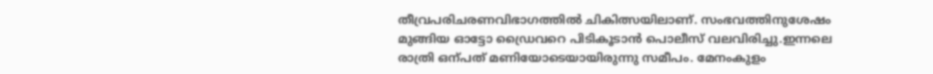തീവ്രപരിചരണവിഭാഗത്തില്‍ ചികിത്സയിലാണ്. സംഭവത്തിനുശേഷം മുങ്ങിയ ഓട്ടോ ഡ്രൈവറെ പിടികൂടാന്‍ പൊലീസ് വലവിരിച്ചു.ഇന്നലെ രാത്രി ഒന്പത് മണിയോടെയായിരുന്നു സമീപം. മേനംകുളം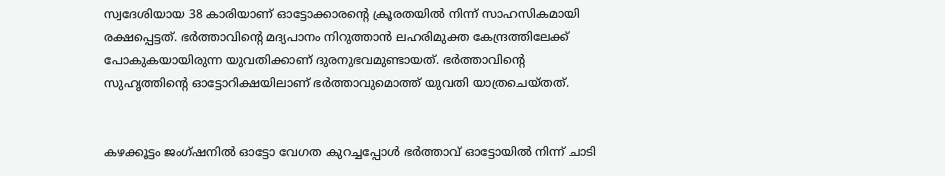സ്വദേശിയായ 38 കാരിയാണ് ഓട്ടോക്കാരന്റെ ക്രൂരതയില്‍ നിന്ന് സാഹസികമായി രക്ഷപ്പെട്ടത്. ഭര്‍ത്താവിന്റെ മദ്യപാനം നിറുത്താന്‍ ലഹരിമുക്ത കേന്ദ്രത്തിലേക്ക് പോകുകയായിരുന്ന യുവതിക്കാണ് ദുരനുഭവമുണ്ടായത്. ഭര്‍ത്താവിന്റെ സുഹൃത്തിന്റെ ഓട്ടോറിക്ഷയിലാണ് ഭര്‍ത്താവുമൊത്ത് യുവതി യാത്രചെയ്തത്.


കഴക്കൂട്ടം ജംഗ്ഷനില്‍ ഓട്ടോ വേഗത കുറച്ചപ്പോള്‍ ഭര്‍ത്താവ് ഓട്ടോയില്‍ നിന്ന് ചാടി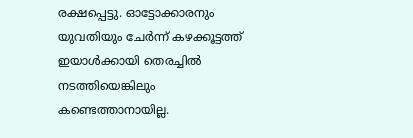രക്ഷപ്പെട്ടു. ഓട്ടോക്കാരനും യുവതിയും ചേര്‍ന്ന് കഴക്കൂട്ടത്ത് ഇയാള്‍ക്കായി തെരച്ചില്‍ നടത്തിയെങ്കിലും കണ്ടെത്താനായില്ല.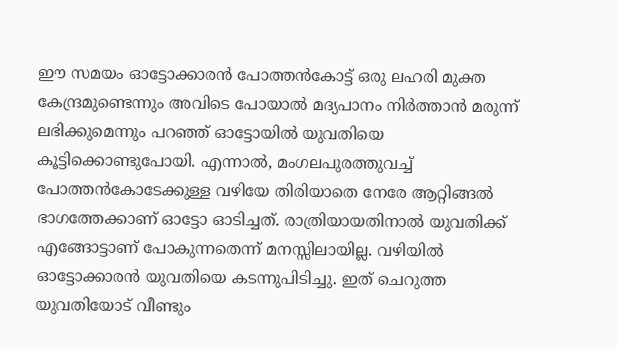ഈ സമയം ഓട്ടോക്കാരന്‍ പോത്തന്‍കോട്ട് ഒരു ലഹരി മുക്ത കേന്ദ്രമുണ്ടെന്നും അവിടെ പോയാല്‍ മദ്യപാനം നിര്‍ത്താന്‍ മരുന്ന് ലഭിക്കുമെന്നും പറഞ്ഞ് ഓട്ടോയില്‍ യുവതിയെ കൂട്ടിക്കൊണ്ടുപോയി. എന്നാല്‍, മംഗലപുരത്തുവച്ച്‌ പോത്തന്‍കോടേക്കുള്ള വഴിയേ തിരിയാതെ നേരേ ആറ്റിങ്ങല്‍ ഭാഗത്തേക്കാണ് ഓട്ടോ ഓടിച്ചത്. രാത്രിയായതിനാല്‍ യുവതിക്ക് എങ്ങോട്ടാണ് പോകുന്നതെന്ന് മനസ്സിലായില്ല. വഴിയില്‍ ഓട്ടോക്കാരന്‍ യുവതിയെ കടന്നുപിടിച്ചു. ഇത് ചെറുത്ത യുവതിയോട് വീണ്ടും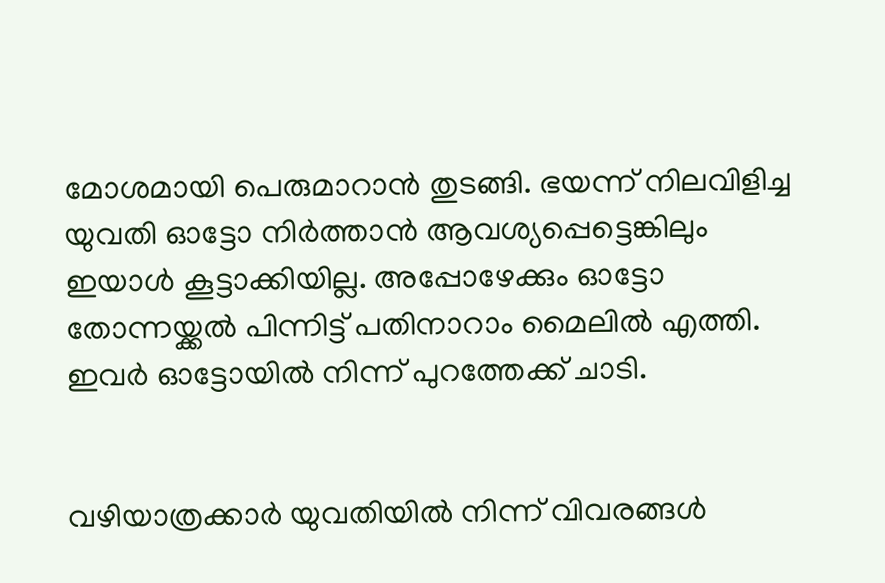മോശമായി പെരുമാറാന്‍ തുടങ്ങി. ഭയന്ന് നിലവിളിച്ച യുവതി ഓട്ടോ നിര്‍ത്താന്‍ ആവശ്യപ്പെട്ടെങ്കിലും ഇയാള്‍ കൂട്ടാക്കിയില്ല. അപ്പോഴേക്കും ഓട്ടോ തോന്നയ്ക്കല്‍ പിന്നിട്ട് പതിനാറാം മൈലില്‍ എത്തി. ഇവര്‍ ഓട്ടോയില്‍ നിന്ന് പുറത്തേക്ക് ചാടി.


വഴിയാത്രക്കാര്‍ യുവതിയില്‍ നിന്ന് വിവരങ്ങള്‍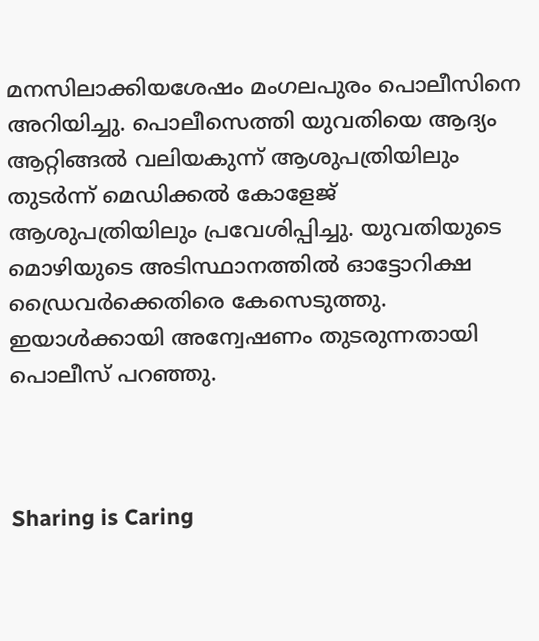മനസിലാക്കിയശേഷം മംഗലപുരം പൊലീസിനെ അറിയിച്ചു. പൊലീസെത്തി യുവതിയെ ആദ്യം ആറ്റിങ്ങല്‍ വലിയകുന്ന് ആശുപത്രിയിലും തുടര്‍ന്ന് മെഡിക്കല്‍ കോളേജ് ആശുപത്രിയിലും പ്രവേശിപ്പിച്ചു. യുവതിയുടെ മൊഴിയുടെ അടിസ്ഥാനത്തില്‍ ഓട്ടോറിക്ഷ ഡ്രൈവര്‍ക്കെതിരെ കേസെടുത്തു. ഇയാള്‍ക്കായി അന്വേഷണം തുടരുന്നതായി പൊലീസ് പറഞ്ഞു.



Sharing is Caring